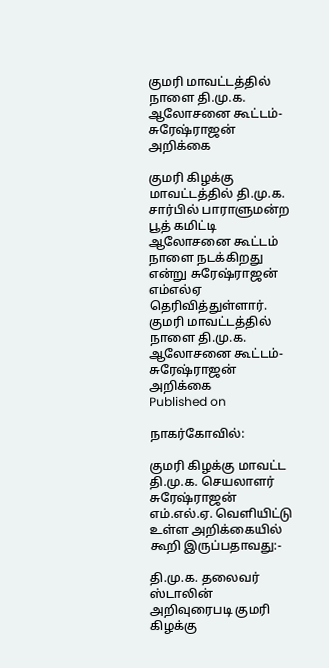குமரி மாவட்டத்தில் நாளை தி.மு.க. ஆலோசனை கூட்டம்-சுரேஷ்ராஜன் அறிக்கை

குமரி கிழக்கு மாவட்டத்தில் தி.மு.க. சார்பில் பாராளுமன்ற பூத் கமிட்டி ஆலோசனை கூட்டம் நாளை நடக்கிறது என்று சுரேஷ்ராஜன் எம்எல்ஏ தெரிவித்துள்ளார்.
குமரி மாவட்டத்தில் நாளை தி.மு.க. ஆலோசனை கூட்டம்-சுரேஷ்ராஜன் அறிக்கை
Published on

நாகர்கோவில்:

குமரி கிழக்கு மாவட்ட தி.மு.க. செயலாளர் சுரேஷ்ராஜன் எம்.எல்.ஏ. வெளியிட்டு உள்ள அறிக்கையில் கூறி இருப்பதாவது:-

தி.மு.க. தலைவர் ஸ்டாலின் அறிவுரைபடி குமரி கிழக்கு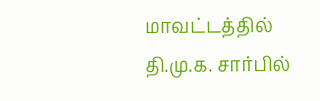மாவட்டத்தில் தி.மு.க. சார்பில்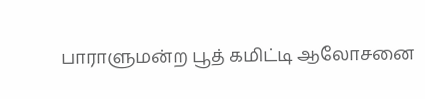பாராளுமன்ற பூத் கமிட்டி ஆலோசனை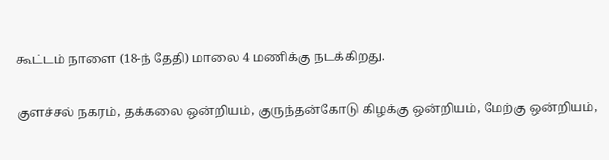கூட்டம் நாளை (18-ந் தேதி) மாலை 4 மணிக்கு நடக்கிறது.

குளச்சல் நகரம், தக்கலை ஒன்றியம், குருந்தன்கோடு கிழக்கு ஒன்றியம், மேற்கு ஒன்றியம்,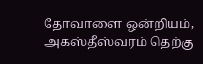தோவாளை ஒன்றியம், அகஸ்தீஸ்வரம் தெற்கு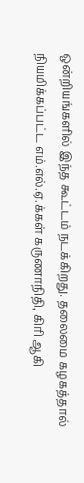ஒன்றியங்களில் இந்த கூட்டம் நடக்கிறது. தலைமை கழகத்தால்  நியமிக்கப்பட்ட எம்.எல்.ஏ.க்கள் கருணாநிதி, கிரி ஆகி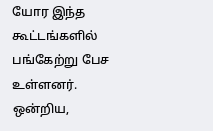யோர இந்த கூட்டங்களில் பங்கேற்று பேச உள்ளனர். ஒன்றிய,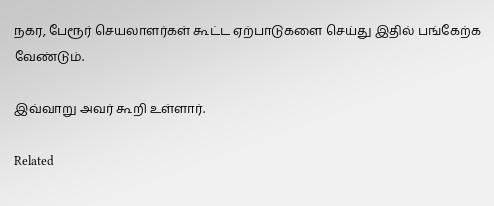நகர, பேரூர் செயலாளர்கள் கூட்ட ஏற்பாடுகளை செய்து இதில் பங்கேற்க வேண்டும்.

இவ்வாறு அவர் கூறி உள்ளார்.

Related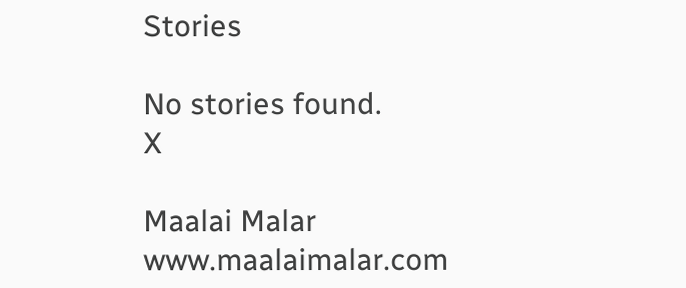Stories

No stories found.
X

Maalai Malar
www.maalaimalar.com